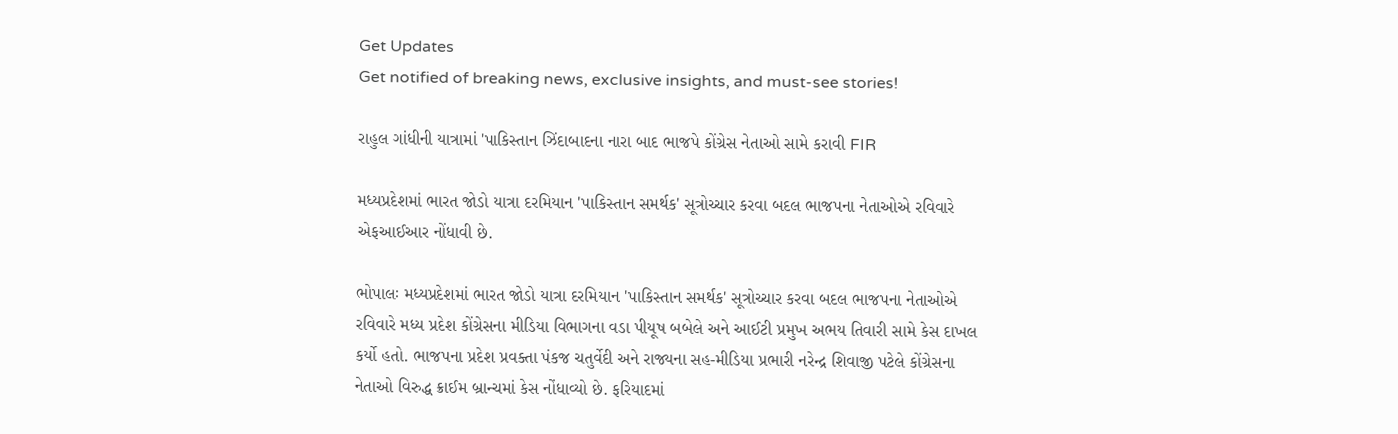Get Updates
Get notified of breaking news, exclusive insights, and must-see stories!

રાહુલ ગાંધીની યાત્રામાં 'પાકિસ્તાન ઝિંદાબાદના નારા બાદ ભાજપે કોંગ્રેસ નેતાઓ સામે કરાવી FIR

મધ્યપ્રદેશમાં ભારત જોડો યાત્રા દરમિયાન 'પાકિસ્તાન સમર્થક' સૂત્રોચ્ચાર કરવા બદલ ભાજપના નેતાઓએ રવિવારે એફઆઈઆર નોંધાવી છે.

ભોપાલઃ મધ્યપ્રદેશમાં ભારત જોડો યાત્રા દરમિયાન 'પાકિસ્તાન સમર્થક' સૂત્રોચ્ચાર કરવા બદલ ભાજપના નેતાઓએ રવિવારે મધ્ય પ્રદેશ કોંગ્રેસના મીડિયા વિભાગના વડા પીયૂષ બબેલે અને આઈટી પ્રમુખ અભય તિવારી સામે કેસ દાખલ કર્યો હતો. ભાજપના પ્રદેશ પ્રવક્તા પંકજ ચતુર્વેદી અને રાજ્યના સહ-મીડિયા પ્રભારી નરેન્દ્ર શિવાજી પટેલે કોંગ્રેસના નેતાઓ વિરુદ્ધ ક્રાઈમ બ્રાન્ચમાં કેસ નોંધાવ્યો છે. ફરિયાદમાં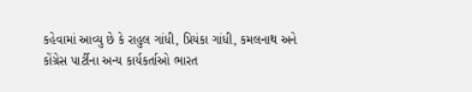કહેવામાં આવ્યુ છે કે રાહુલ ગાંધી, પ્રિયંકા ગાંધી, કમલનાથ અને કોંગ્રેસ પાર્ટીના અન્ય કાર્યકર્તાઓ ભારત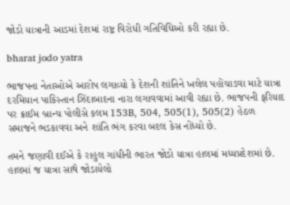જોડો યાત્રાની આડમાં દેશમાં રાષ્ટ્ર વિરોધી ગતિવિધિઓ કરી રહ્યા છે.

bharat jodo yatra

ભાજપના નેતાઓએ આરોપ લગાવ્યો કે દેશની શાંતિને ખલેલ પહોંચાડવા માટે યાત્રા દરમિયાન પાકિસ્તાન ઝિંદાબાદના નારા લગાવવામાં આવી રહ્યા છે. ભાજપની ફરિયાદ પર ક્રાઈમ બ્રાન્ચ પોલીસે કલમ 153B, 504, 505(1), 505(2) હેઠળ સમાજને ભડકાવવા અને શાંતિ ભંગ કરવા બદલ કેસ નોંધ્યો છે.

તમને જણાવી દઈએ કે રાહુલ ગાંધીની ભારત જોડો યાત્રા હાલમાં મધ્યપ્રદેશમાં છે. હાલમાં જ યાત્રા સાથે જોડાયેલો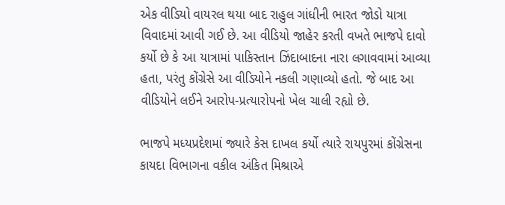એક વીડિયો વાયરલ થયા બાદ રાહુલ ગાંધીની ભારત જોડો યાત્રા વિવાદમાં આવી ગઈ છે. આ વીડિયો જાહેર કરતી વખતે ભાજપે દાવો કર્યો છે કે આ યાત્રામાં પાકિસ્તાન ઝિંદાબાદના નારા લગાવવામાં આવ્યા હતા, પરંતુ કોંગ્રેસે આ વીડિયોને નકલી ગણાવ્યો હતો. જે બાદ આ વીડિયોને લઈને આરોપ-પ્રત્યારોપનો ખેલ ચાલી રહ્યો છે.

ભાજપે મધ્યપ્રદેશમાં જ્યારે કેસ દાખલ કર્યો ત્યારે રાયપુરમાં કોંગ્રેસના કાયદા વિભાગના વકીલ અંકિત મિશ્રાએ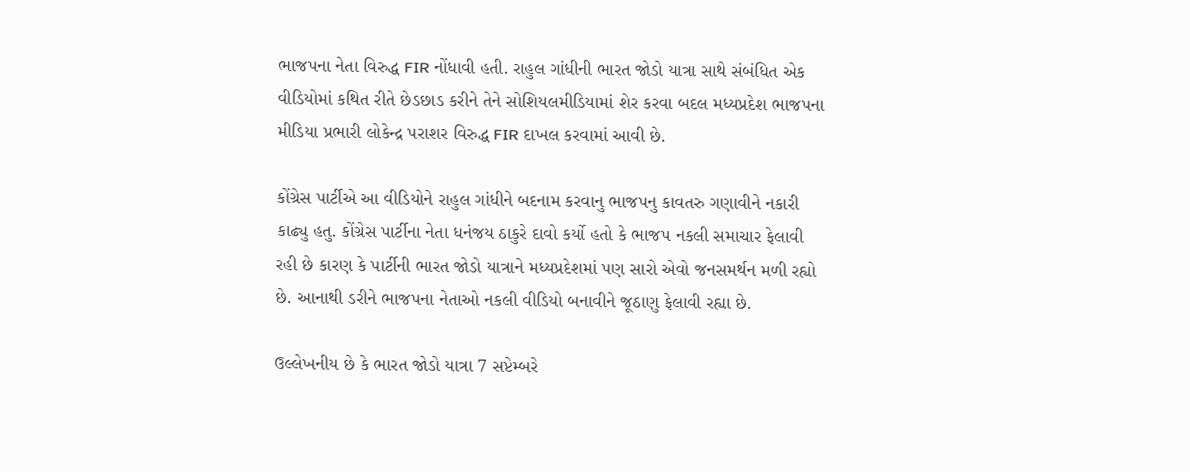ભાજપના નેતા વિરુદ્ધ FIR નોંધાવી હતી. રાહુલ ગાંધીની ભારત જોડો યાત્રા સાથે સંબંધિત એક વીડિયોમાં કથિત રીતે છેડછાડ કરીને તેને સોશિયલમીડિયામાં શેર કરવા બદલ મધ્યપ્રદેશ ભાજપના મીડિયા પ્રભારી લોકેન્દ્ર પરાશર વિરુદ્ધ FIR દાખલ કરવામાં આવી છે.

કોંગ્રેસ પાર્ટીએ આ વીડિયોને રાહુલ ગાંધીને બદનામ કરવાનુ ભાજપનુ કાવતરુ ગણાવીને નકારી કાઢ્યુ હતુ. કોંગ્રેસ પાર્ટીના નેતા ધનંજય ઠાકુરે દાવો કર્યો હતો કે ભાજપ નકલી સમાચાર ફેલાવી રહી છે કારણ કે પાર્ટીની ભારત જોડો યાત્રાને મધ્યપ્રદેશમાં પણ સારો એવો જનસમર્થન મળી રહ્યો છે. આનાથી ડરીને ભાજપના નેતાઓ નકલી વીડિયો બનાવીને જૂઠાણુ ફેલાવી રહ્યા છે.

ઉલ્લેખનીય છે કે ભારત જોડો યાત્રા 7 સપ્ટેમ્બરે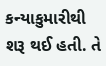કન્યાકુમારીથી શરૂ થઈ હતી. તે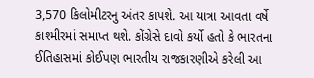3,570 કિલોમીટરનુ અંતર કાપશે. આ યાત્રા આવતા વર્ષે કાશ્મીરમાં સમાપ્ત થશે. કોંગ્રેસે દાવો કર્યો હતો કે ભારતના ઈતિહાસમાં કોઈપણ ભારતીય રાજકારણીએ કરેલી આ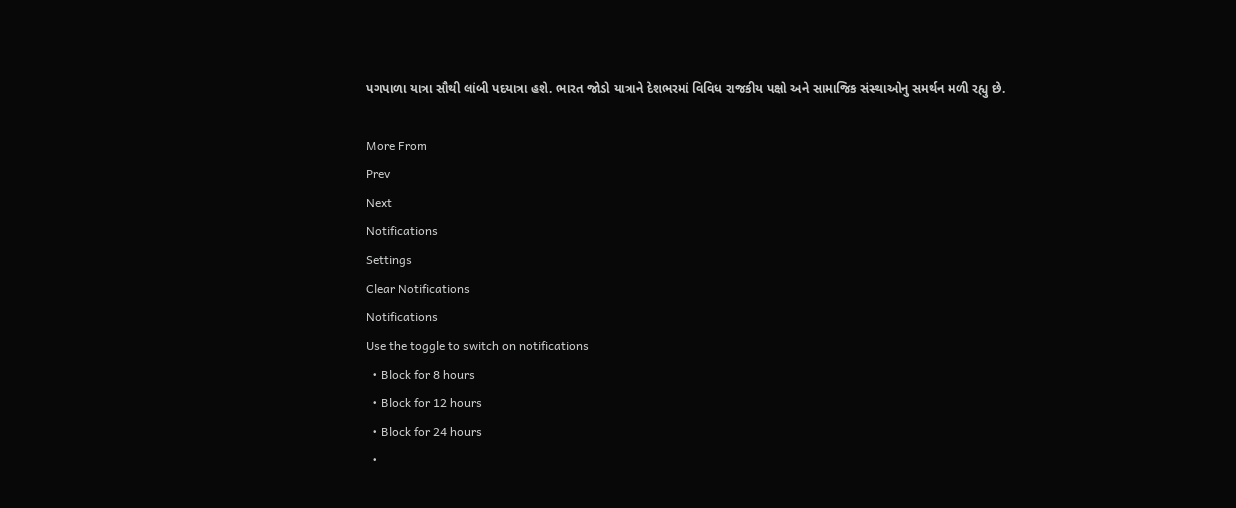પગપાળા યાત્રા સૌથી લાંબી પદયાત્રા હશે. ભારત જોડો યાત્રાને દેશભરમાં વિવિધ રાજકીય પક્ષો અને સામાજિક સંસ્થાઓનુ સમર્થન મળી રહ્યુ છે.

More From
Prev
Next
Notifications
Settings
Clear Notifications
Notifications
Use the toggle to switch on notifications
  • Block for 8 hours
  • Block for 12 hours
  • Block for 24 hours
  •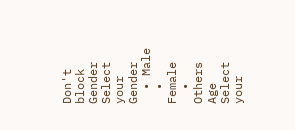Don't block
Gender
Select your Gender
  • Male
  • Female
  • Others
Age
Select your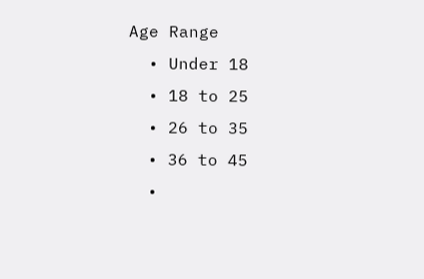Age Range
  • Under 18
  • 18 to 25
  • 26 to 35
  • 36 to 45
  •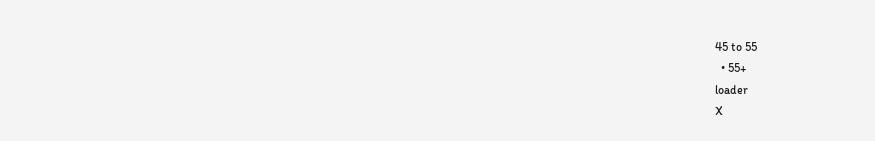45 to 55
  • 55+
loader
X